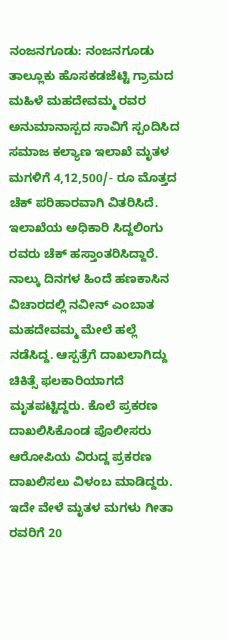ನಂಜನಗೂಡು: ನಂಜನಗೂಡು ತಾಲ್ಲೂಕು ಹೊಸಕಡಜೆಟ್ಟಿ ಗ್ರಾಮದ ಮಹಿಳೆ ಮಹದೇವಮ್ಮ ರವರ ಅನುಮಾನಾಸ್ಪದ ಸಾವಿಗೆ ಸ್ಪಂದಿಸಿದ ಸಮಾಜ ಕಲ್ಯಾಣ ಇಲಾಖೆ ಮೃತಳ ಮಗಳಿಗೆ 4,12,500/- ರೂ ಮೊತ್ತದ ಚೆಕ್ ಪರಿಹಾರವಾಗಿ ವಿತರಿಸಿದೆ. ಇಲಾಖೆಯ ಅಧಿಕಾರಿ ಸಿದ್ದಲಿಂಗು ರವರು ಚೆಕ್ ಹಸ್ತಾಂತರಿಸಿದ್ದಾರೆ.
ನಾಲ್ಕು ದಿನಗಳ ಹಿಂದೆ ಹಣಕಾಸಿನ ವಿಚಾರದಲ್ಲಿ ನವೀನ್ ಎಂಬಾತ ಮಹದೇವಮ್ಮ ಮೇಲೆ ಹಲ್ಲೆ ನಡೆಸಿದ್ದ. ಆಸ್ಪತ್ರೆಗೆ ದಾಖಲಾಗಿದ್ದು ಚಿಕಿತ್ಸೆ ಫಲಕಾರಿಯಾಗದೆ ಮೃತಪಟ್ಟಿದ್ದರು. ಕೊಲೆ ಪ್ರಕರಣ ದಾಖಲಿಸಿಕೊಂಡ ಪೊಲೀಸರು ಆರೋಪಿಯ ವಿರುದ್ದ ಪ್ರಕರಣ ದಾಖಲಿಸಲು ವಿಳಂಬ ಮಾಡಿದ್ದರು.
ಇದೇ ವೇಳೆ ಮೃತಳ ಮಗಳು ಗೀತಾ ರವರಿಗೆ 20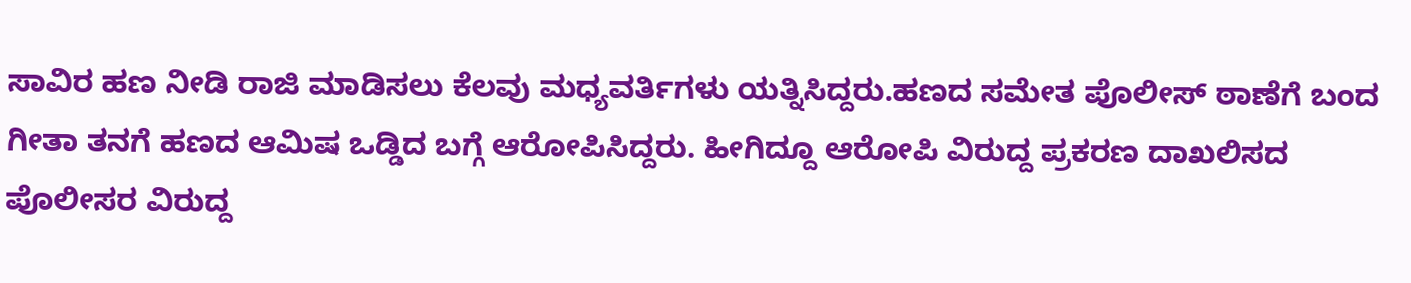ಸಾವಿರ ಹಣ ನೀಡಿ ರಾಜಿ ಮಾಡಿಸಲು ಕೆಲವು ಮಧ್ಯವರ್ತಿಗಳು ಯತ್ನಿಸಿದ್ದರು.ಹಣದ ಸಮೇತ ಪೊಲೀಸ್ ಠಾಣೆಗೆ ಬಂದ ಗೀತಾ ತನಗೆ ಹಣದ ಆಮಿಷ ಒಡ್ಡಿದ ಬಗ್ಗೆ ಆರೋಪಿಸಿದ್ದರು. ಹೀಗಿದ್ದೂ ಆರೋಪಿ ವಿರುದ್ದ ಪ್ರಕರಣ ದಾಖಲಿಸದ ಪೊಲೀಸರ ವಿರುದ್ದ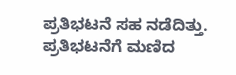ಪ್ರತಿಭಟನೆ ಸಹ ನಡೆದಿತ್ತು.
ಪ್ರತಿಭಟನೆಗೆ ಮಣಿದ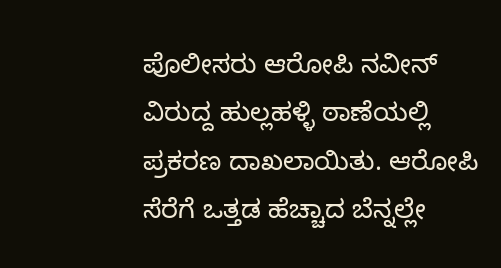ಪೊಲೀಸರು ಆರೋಪಿ ನವೀನ್ ವಿರುದ್ದ ಹುಲ್ಲಹಳ್ಳಿ ಠಾಣೆಯಲ್ಲಿ ಪ್ರಕರಣ ದಾಖಲಾಯಿತು. ಆರೋಪಿ ಸೆರೆಗೆ ಒತ್ತಡ ಹೆಚ್ಚಾದ ಬೆನ್ನಲ್ಲೇ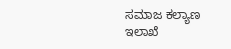ಸಮಾಜ ಕಲ್ಯಾಣ ಇಲಾಖೆ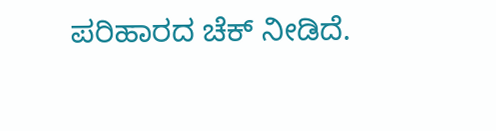ಪರಿಹಾರದ ಚೆಕ್ ನೀಡಿದೆ.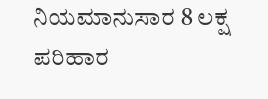ನಿಯಮಾನುಸಾರ 8 ಲಕ್ಷ ಪರಿಹಾರ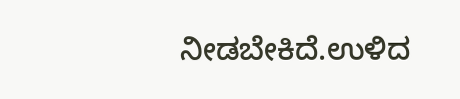ನೀಡಬೇಕಿದೆ.ಉಳಿದ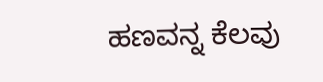ಹಣವನ್ನ ಕೆಲವು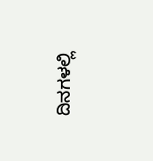ದಿನಗಳಲ್ಲಿ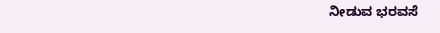ನೀಡುವ ಭರವಸೆ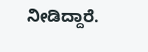ನೀಡಿದ್ದಾರೆ.